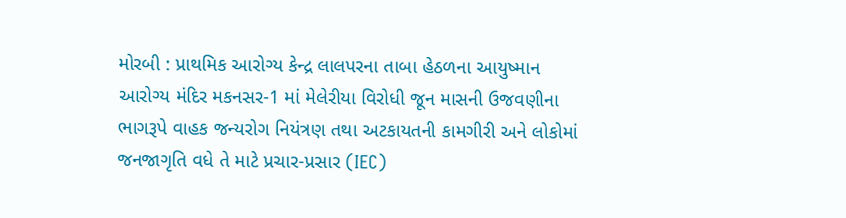મોરબી : પ્રાથમિક આરોગ્ય કેન્દ્ર લાલપરના તાબા હેઠળના આયુષ્માન આરોગ્ય મંદિર મકનસર-1 માં મેલેરીયા વિરોધી જૂન માસની ઉજવણીના ભાગરૂપે વાહક જન્યરોગ નિયંત્રણ તથા અટકાયતની કામગીરી અને લોકોમાં જનજાગૃતિ વધે તે માટે પ્રચાર-પ્રસાર (IEC)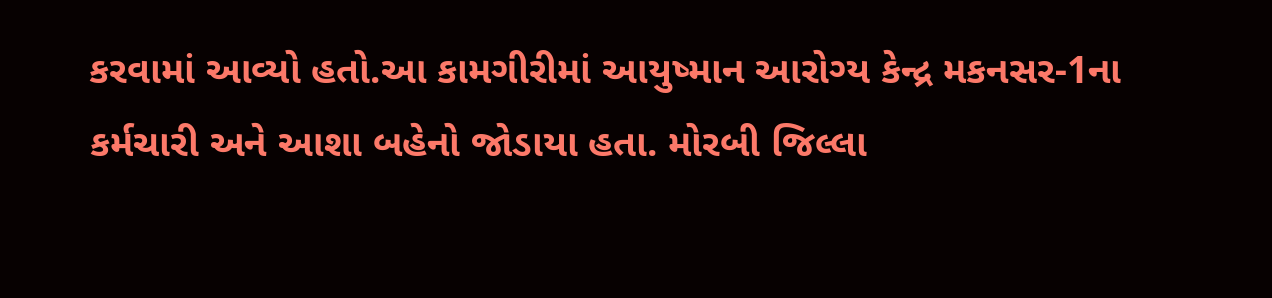કરવામાં આવ્યો હતો.આ કામગીરીમાં આયુષ્માન આરોગ્ય કેન્દ્ર મકનસર-1ના કર્મચારી અને આશા બહેનો જોડાયા હતા. મોરબી જિલ્લા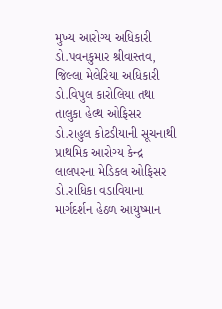મુખ્ય આરોગ્ય અધિકારી ડો.પવનકુમાર શ્રીવાસ્તવ, જિલ્લા મેલેરિયા અધિકારી ડો.વિપુલ કારોલિયા તથા તાલુકા હેલ્થ ઓફિસર ડો.રાહુલ કોટડીયાની સૂચનાથી પ્રાથમિક આરોગ્ય કેન્દ્ર લાલપરના મેડિકલ ઓફિસર ડો.રાધિકા વડાવિયાના માર્ગદર્શન હેઠળ આયુષ્માન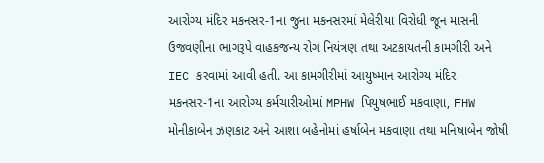આરોગ્ય મંદિર મકનસર-1ના જુના મકનસરમાં મેલેરીયા વિરોધી જૂન માસની ઉજવણીના ભાગરૂપે વાહકજન્ય રોગ નિયંત્રણ તથા અટકાયતની કામગીરી અને IEC કરવામાં આવી હતી. આ કામગીરીમાં આયુષ્માન આરોગ્ય મંદિર મકનસર-1ના આરોગ્ય કર્મચારીઓમાં MPHW પિયુષભાઈ મકવાણા, FHW મોનીકાબેન ઝણકાટ અને આશા બહેનોમાં હર્ષાબેન મકવાણા તથા મનિષાબેન જોષી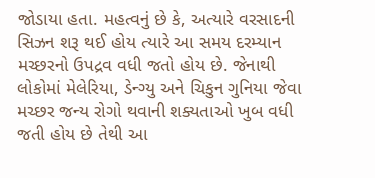જોડાયા હતા. મહત્વનું છે કે, અત્યારે વરસાદની સિઝન શરૂ થઈ હોય ત્યારે આ સમય દરમ્યાન મચ્છરનો ઉપદ્રવ વધી જતો હોય છે. જેનાથી લોકોમાં મેલેરિયા, ડેન્ગ્યુ અને ચિકુન ગુનિયા જેવા મચ્છર જન્ય રોગો થવાની શક્યતાઓ ખુબ વધી જતી હોય છે તેથી આ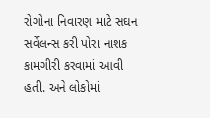રોગોના નિવારણ માટે સઘન સર્વેલન્સ કરી પોરા નાશક કામગીરી કરવામાં આવી હતી. અને લોકોમાં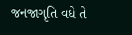જનજાગૃતિ વધે તે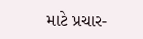માટે પ્રચાર-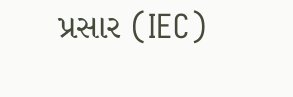પ્રસાર (IEC)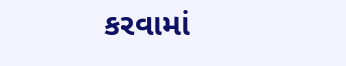કરવામાં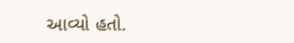આવ્યો હતો.